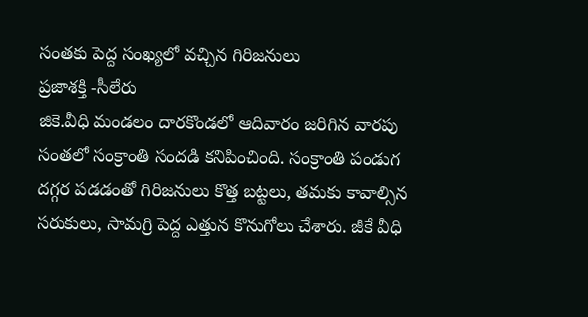సంతకు పెద్ద సంఖ్యలో వచ్చిన గిరిజనులు
ప్రజాశక్తి -సీలేరు
జికె.వీధి మండలం దారకొండలో ఆదివారం జరిగిన వారపు సంతలో సంక్రాంతి సందడి కనిపించింది. సంక్రాంతి పండుగ దగ్గర పడడంతో గిరిజనులు కొత్త బట్టలు, తమకు కావాల్సిన సరుకులు, సామగ్రి పెద్ద ఎత్తున కొనుగోలు చేశారు. జీకే వీధి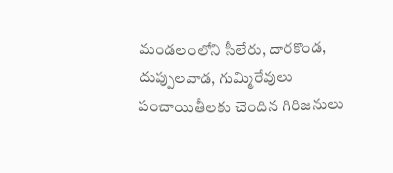మండలంలోని సీలేరు, దారకొండ, దుప్పులవాడ, గుమ్మిరేవులు పంచాయితీలకు చెందిన గిరిజనులు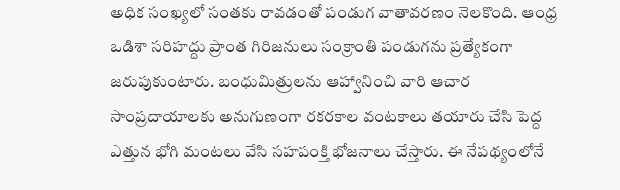అధిక సంఖ్యలో సంతకు రావడంతో పండుగ వాతావరణం నెలకొంది. ఆంధ్ర ఒడిశా సరిహద్దు ప్రాంత గిరిజనులు సంక్రాంతి పండుగను ప్రత్యేకంగా జరుపుకుంటారు. బంధుమిత్రులను ఆహ్వానించి వారి ఆచార సాంప్రదాయాలకు అనుగుణంగా రకరకాల వంటకాలు తయారు చేసి పెద్ద ఎత్తున భోగి మంటలు వేసి సహపంక్తి భోజనాలు చేస్తారు. ఈ నేపథ్యంలోనే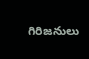గిరిజనులు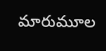మారుమూల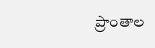ప్రాంతాల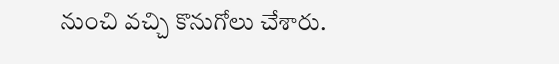నుంచి వచ్చి కొనుగోలు చేశారు.